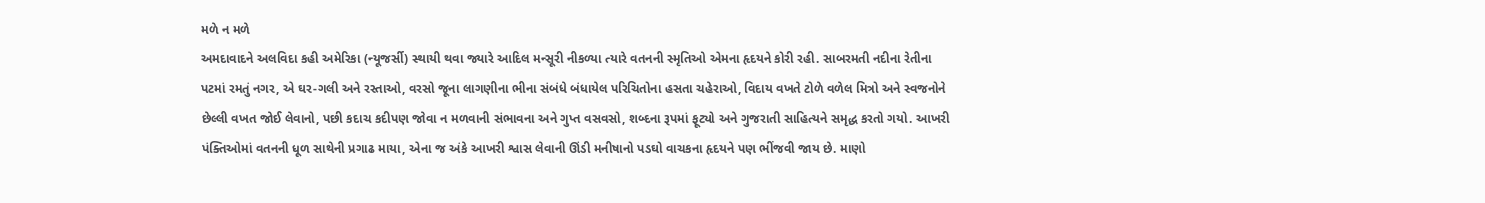મળે ન મળે
અમદાવાદને અલવિદા કહી અમેરિકા (ન્યૂજર્સી) સ્થાયી થવા જ્યારે આદિલ મન્સૂરી નીકળ્યા ત્યારે વતનની સ્મૃતિઓ એમના હૃદયને કોરી રહી. સાબરમતી નદીના રેતીના પટમાં રમતું નગર, એ ઘર-ગલી અને રસ્તાઓ, વરસો જૂના લાગણીના ભીના સંબંધે બંધાયેલ પરિચિતોના હસતા ચહેરાઓ, વિદાય વખતે ટોળે વળેલ મિત્રો અને સ્વજનોને છેલ્લી વખત જોઈ લેવાનો, પછી કદાચ કદીપણ જોવા ન મળવાની સંભાવના અને ગુપ્ત વસવસો, શબ્દના રૂપમાં ફૂટ્યો અને ગુજરાતી સાહિત્યને સમૃદ્ધ કરતો ગયો. આખરી પંક્તિઓમાં વતનની ધૂળ સાથેની પ્રગાઢ માયા, એના જ અંકે આખરી શ્વાસ લેવાની ઊંડી મનીષાનો પડઘો વાચકના હૃદયને પણ ભીંજવી જાય છે. માણો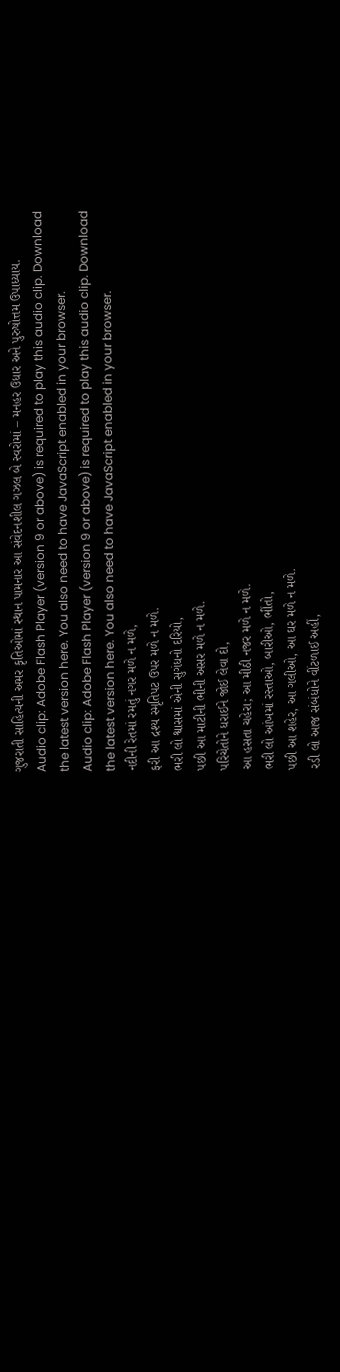ગુજરાતી સાહિત્યની અમર કૃતિઓમાં સ્થાન પામનાર આ સંવેદનશીલ ગઝલ બે સ્વરોમાં – મનહર ઉધાર અને પુરુષોત્તમ ઉપાધ્યાય.
Audio clip: Adobe Flash Player (version 9 or above) is required to play this audio clip. Download the latest version here. You also need to have JavaScript enabled in your browser.
Audio clip: Adobe Flash Player (version 9 or above) is required to play this audio clip. Download the latest version here. You also need to have JavaScript enabled in your browser.
નદીની રેતમાં રમતું નગર મળે ન મળે,
ફરી આ દ્રશ્ય સ્મૃતિપટ ઉપર મળે ન મળે.
ભરી લો શ્વાસમાં એની સુગંધનો દરિયો,
પછી આ માટીની ભીની અસર મળે ન મળે.
પરિચેતોને ધરાઈને જોઈ લેવા દો,
આ હસતા ચહેરા; આ મીઠી નજર મળે ન મળે.
ભરી લો આંખમાં રસ્તાઓ, બારીઓ, ભીંતો,
પછી આ શહેર, આ ગલીઓ, આ ઘર મળે ન મળે.
રડી લો આજ સંબંધોને વીંટળાઈ અહીં,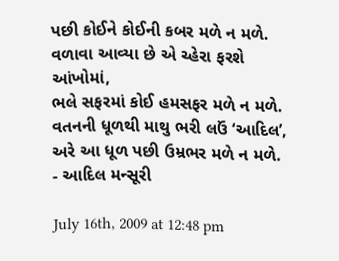પછી કોઈને કોઈની કબર મળે ન મળે.
વળાવા આવ્યા છે એ ચ્હેરા ફરશે આંખોમાં,
ભલે સફરમાં કોઈ હમસફર મળે ન મળે.
વતનની ધૂળથી માથુ ભરી લઉં ‘આદિલ’,
અરે આ ધૂળ પછી ઉમ્રભર મળે ન મળે.
- આદિલ મન્સૂરી

July 16th, 2009 at 12:48 pm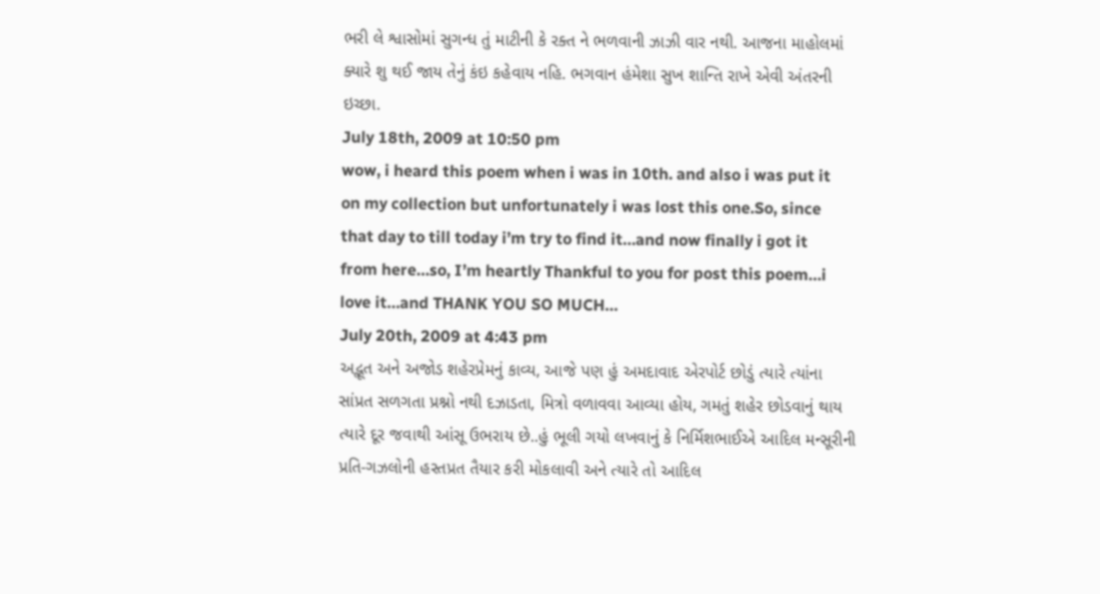ભરી લે શ્વાસોમાં સુગન્ધ તું માટીની કે રક્ત ને ભળવાની ઝાઝી વાર નથી. આજના માહોલમાં ક્યારે શુ થઈ જાય તેનું કંઇ કહેવાય નહિ. ભગવાન હંમેશા સુખ શાન્તિ રાખે એવી અંતરની ઇચ્છા.
July 18th, 2009 at 10:50 pm
wow, i heard this poem when i was in 10th. and also i was put it on my collection but unfortunately i was lost this one.So, since that day to till today i’m try to find it…and now finally i got it from here…so, I’m heartly Thankful to you for post this poem…i love it…and THANK YOU SO MUCH…
July 20th, 2009 at 4:43 pm
અદ્ભૂત અને અજોડ શહેરપ્રેમનું કાવ્ય, આજે પણ હું અમદાવાદ એરપોર્ટ છોડું ત્યારે ત્યાંના સાંપ્રત સળગતા પ્રશ્નો નથી દઝાડતા, મિત્રો વળાવવા આવ્યા હોય, ગમતું શહેર છોડવાનું થાય ત્યારે દૂર જવાથી આંસૂ ઉભરાય છે..હું ભૂલી ગયો લખવાનું કે નિર્મિશભાઈએ આદિલ મન્સૂરીની પ્રતિ-ગઝલોની હસ્તપ્રત તૈયાર કરી મોકલાવી અને ત્યારે તો આદિલ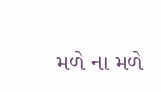મળે ના મળે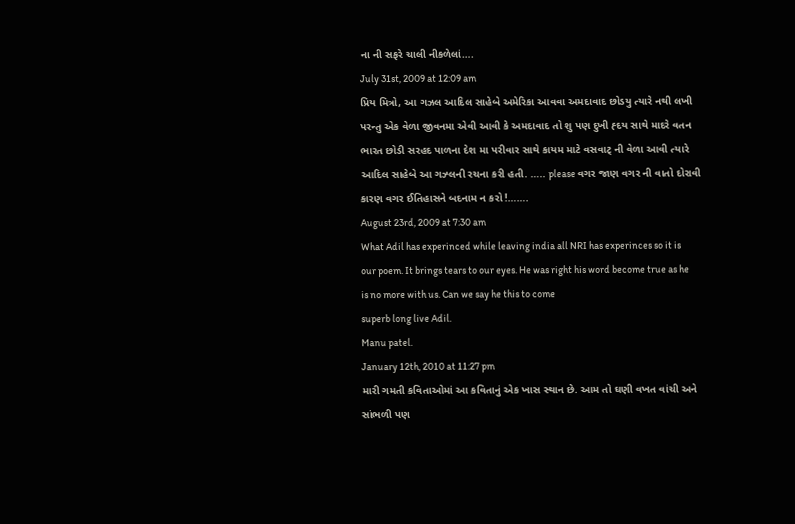ના ની સફરે ચાલી નીકળેલાં….
July 31st, 2009 at 12:09 am
પ્રિય મિત્રો, આ ગઝલ આદિલ સાહેબે અમેરિકા આવવા અમદાવાદ છોડયુ ત્યારે નથી લખી પરન્તુ એક વેળા જીવનમા એવી આવી કે અમદાવાદ તો શુ પણ દુખી હ્દય સાથે માદરે વતન ભારત છોડી સરહદ પાળના દેશ મા પરીવાર સાથે કાયમ માટે વસવાટ્ ની વેળા આવી ત્યારે આદિલ સાહેબે આ ગઝ્લની રચના કરી હતી. ….. please વગર જાણ વગર ની વાતો દોરાવી કારણ વગર ઈતિહાસને બદનામ ન કરો !…….
August 23rd, 2009 at 7:30 am
What Adil has experinced while leaving india all NRI has experinces so it is our poem. It brings tears to our eyes. He was right his word become true as he is no more with us. Can we say he this to come
superb long live Adil.
Manu patel.
January 12th, 2010 at 11:27 pm
મારી ગમતી કવિતાઓમાં આ કવિતાનું એક ખાસ સ્થાન છે. આમ તો ઘણી વખત વાંચી અને સાંભળી પણ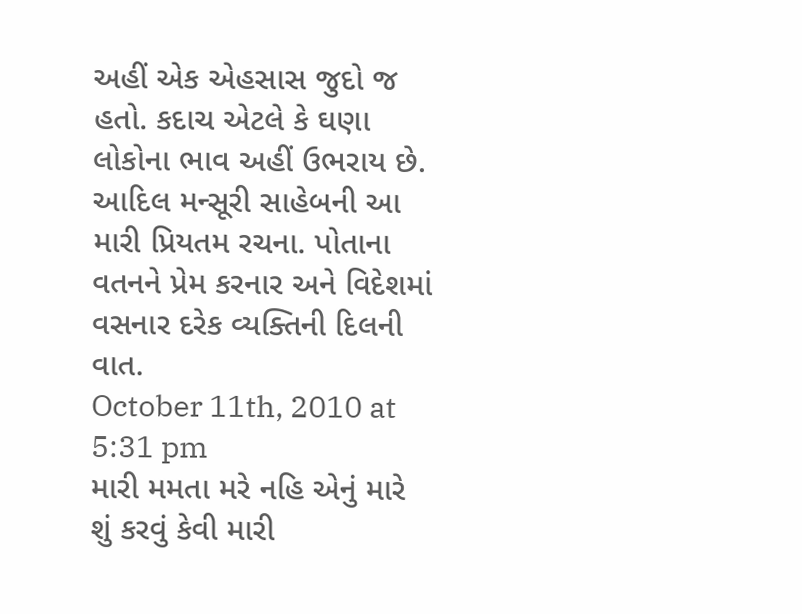અહીં એક એહસાસ જુદો જ હતો. કદાચ એટલે કે ઘણા લોકોના ભાવ અહીં ઉભરાય છે. આદિલ મન્સૂરી સાહેબની આ મારી પ્રિયતમ રચના. પોતાના વતનને પ્રેમ કરનાર અને વિદેશમાં વસનાર દરેક વ્યક્તિની દિલની વાત.
October 11th, 2010 at 5:31 pm
મારી મમતા મરે નહિ એનું મારે શું કરવું કેવી મારી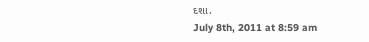દશા.
July 8th, 2011 at 8:59 am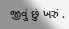જીવું છું ખરું .